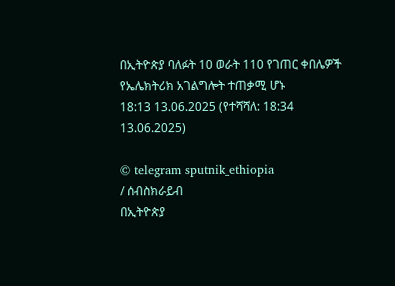በኢትዮጵያ ባለፉት 10 ወራት 110 የገጠር ቀበሌዎች የኤሌክትሪክ አገልግሎት ተጠቃሚ ሆኑ
18:13 13.06.2025 (የተሻሻለ: 18:34 13.06.2025)

© telegram sputnik_ethiopia
/ ሰብስክራይብ
በኢትዮጵያ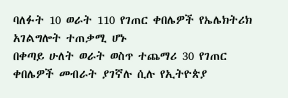ባለፉት 10 ወራት 110 የገጠር ቀበሌዎች የኤሌክትሪክ አገልግሎት ተጠቃሚ ሆኑ
በቀጣይ ሁለት ወራት ወስጥ ተጨማሪ 30 የገጠር ቀበሌዎች መብራት ያገኛሉ ሲሉ የኢትዮጵያ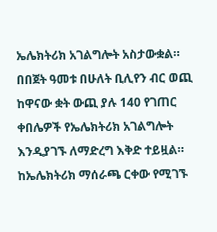ኤሌክትሪክ አገልግሎት አስታውቋል።
በበጀት ዓመቱ በሁለት ቢሊየን ብር ወጪ ከዋናው ቋት ውጪ ያሉ 140 የገጠር ቀበሌዎች የኤሌክትሪክ አገልግሎት እንዲያገኙ ለማድረግ እቅድ ተይዟል።
ከኤሌክትሪክ ማሰራጫ ርቀው የሚገኙ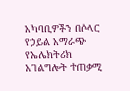አካባቢዎችን በሶላር የኃይል አማራጭ የኤሌክትሪክ አገልግሎት ተጠቃሚ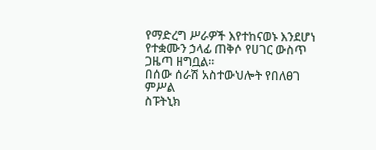የማድረግ ሥራዎች እየተከናወኑ እንደሆነ የተቋሙን ኃላፊ ጠቅሶ የሀገር ውስጥ ጋዜጣ ዘግቧል።
በሰው ሰራሽ አስተውህሎት የበለፀገ ምሥል
ስፑትኒክ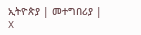ኢትዮጵያ | መተግበሪያ | X